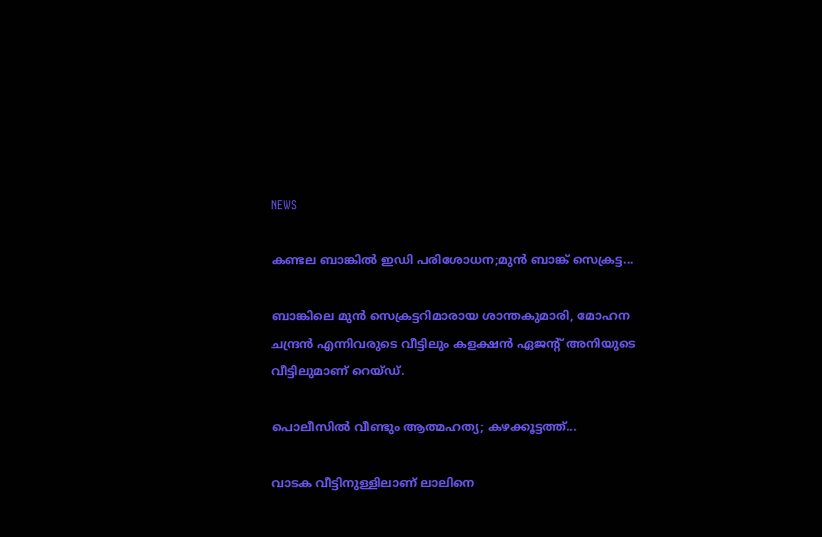NEWS

കണ്ടല ബാങ്കിൽ ഇഡി പരിശോധന;മുൻ ബാങ്ക് സെക്രട്ട...

ബാങ്കിലെ മുൻ സെക്രട്ടറിമാരായ ശാന്തകുമാരി, മോഹന ചന്ദ്രൻ എന്നിവരുടെ വീട്ടിലും കളക്ഷൻ ഏജന്റ് അനിയുടെ വീട്ടിലുമാണ് റെയ്ഡ്.

പൊലീസില്‍ വീണ്ടും ആത്മഹത്യ; കഴക്കൂട്ടത്ത്...

വാടക വീട്ടിനുള്ളിലാണ് ലാലിനെ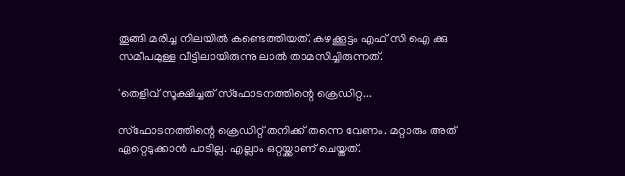തൂങ്ങി മരിച്ച നിലയിൽ കണ്ടെത്തിയത്. കഴക്കൂട്ടം എഫ് സി ഐ ക്കു സമീപമുള്ള വീട്ടിലായിരുന്നു ലാൽ താമസിച്ചിരുന്നത്.

'തെളിവ് സൂക്ഷിച്ചത് സ്‌ഫോടനത്തിന്റെ ക്രെഡിറ്റ...

സ്‌ഫോടനത്തിന്റെ ക്രെഡിറ്റ് തനിക്ക് തന്നെ വേണം. മറ്റാരും അത് ഏറ്റെടുക്കാന്‍ പാടില്ല. എല്ലാം ഒറ്റയ്ക്കാണ് ചെയ്തത്.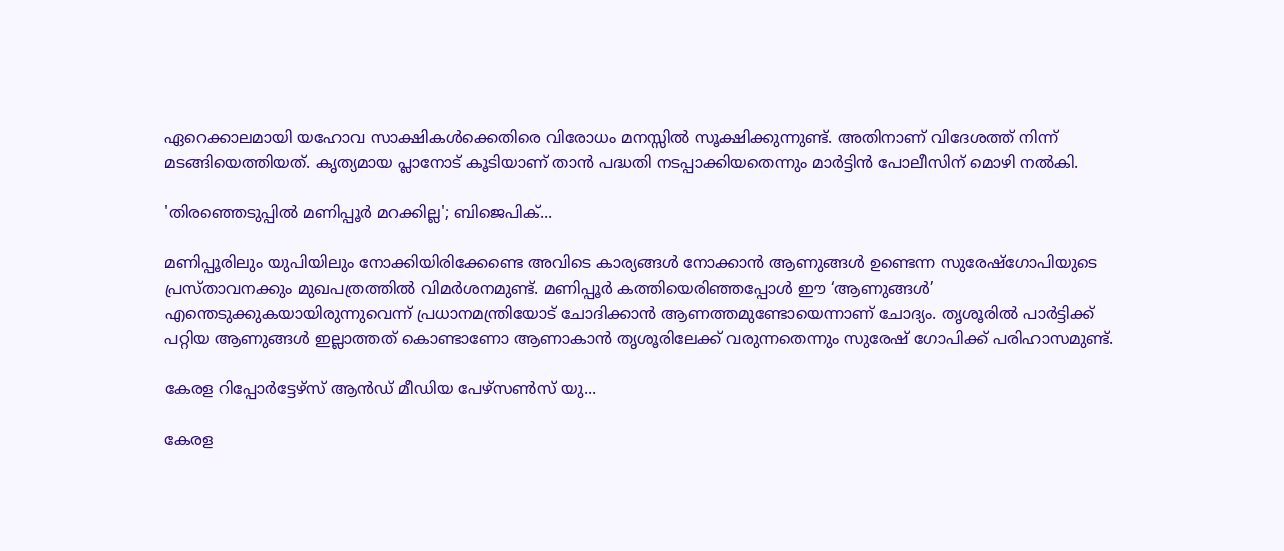ഏറെക്കാലമായി യഹോവ സാക്ഷികള്‍ക്കെതിരെ വിരോധം മനസ്സില്‍ സൂക്ഷിക്കുന്നുണ്ട്. അതിനാണ് വിദേശത്ത് നിന്ന് മടങ്ങിയെത്തിയത്. കൃത്യമായ പ്ലാനോട് കൂടിയാണ് താന്‍ പദ്ധതി നടപ്പാക്കിയതെന്നും മാര്‍ട്ടിന്‍ പോലീസിന് മൊഴി നല്‍കി.

'തിരഞ്ഞെടുപ്പിൽ മണിപ്പൂർ മറക്കില്ല'; ബിജെപിക്...

മണിപ്പൂരിലും യുപിയിലും നോക്കിയിരിക്കേണ്ടെ അവിടെ കാര്യങ്ങൾ നോക്കാൻ ആണുങ്ങൾ ഉണ്ടെന്ന സുരേഷ്ഗോപിയുടെ പ്രസ്താവനക്കും മുഖപത്രത്തിൽ വിമർശനമുണ്ട്. മണിപ്പൂർ കത്തിയെരിഞ്ഞപ്പോൾ ഈ ‘ആണുങ്ങൾ’ എന്തെടുക്കുകയായിരുന്നുവെന്ന് പ്രധാനമന്ത്രിയോട് ചോദിക്കാൻ ആണത്തമുണ്ടോയെന്നാണ് ചോദ്യം. തൃശൂരിൽ പാർട്ടിക്ക് പറ്റിയ ആണുങ്ങൾ ഇല്ലാത്തത് കൊണ്ടാണോ ആണാകാൻ തൃശൂരിലേക്ക് വരുന്നതെന്നും സുരേഷ് ഗോപിക്ക് പരിഹാസമുണ്ട്.

കേരള റിപ്പോർട്ടേഴ്‌സ് ആൻഡ് മീഡിയ പേഴ്‌സൺസ് യു...

കേരള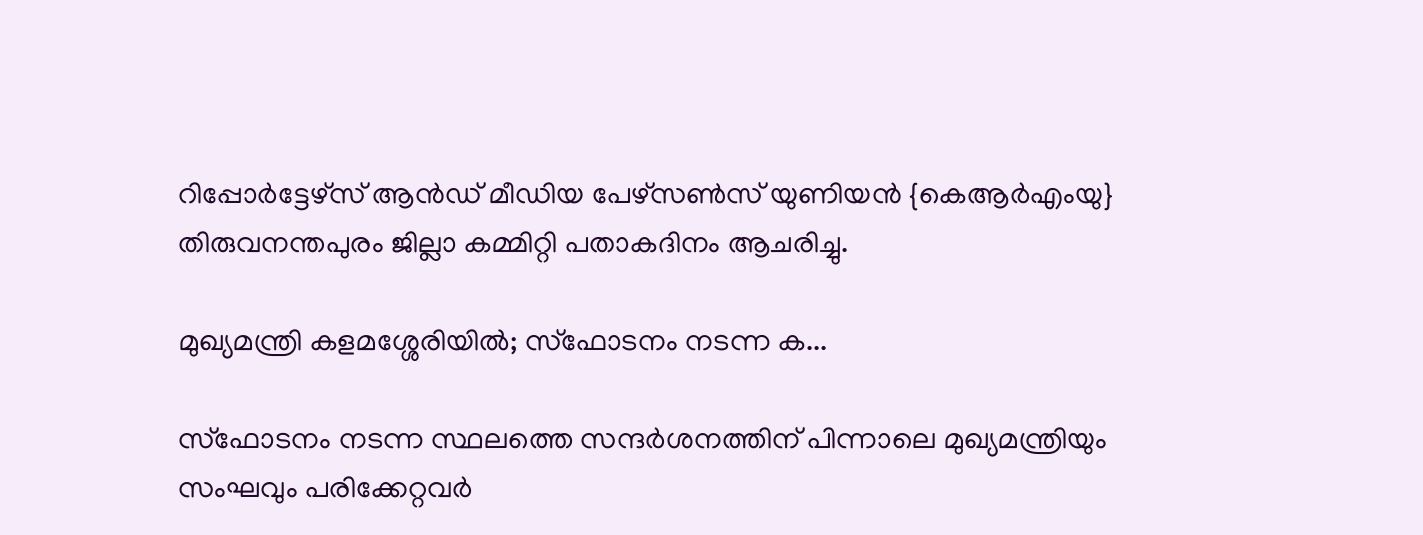റിപ്പോർട്ടേഴ്‌സ് ആൻഡ് മീഡിയ പേഴ്‌സൺസ് യുണിയൻ {കെആർഎംയു} തിരുവനന്തപുരം ജില്ലാ കമ്മിറ്റി പതാകദിനം ആചരിച്ചു.

മുഖ്യമന്ത്രി കളമശ്ശേരിയില്‍; സ്‌ഫോടനം നടന്ന ക...

സ്‌ഫോടനം നടന്ന സ്ഥലത്തെ സന്ദര്‍ശനത്തിന് പിന്നാലെ മുഖ്യമന്ത്രിയും സംഘവും പരിക്കേറ്റവര്‍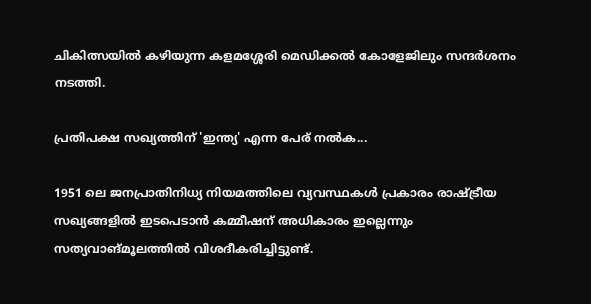ചികിത്സയില്‍ കഴിയുന്ന കളമശ്ശേരി മെഡിക്കല്‍ കോളേജിലും സന്ദര്‍ശനം നടത്തി.

പ്രതിപക്ഷ സഖ്യത്തിന് 'ഇന്ത്യ' എന്ന പേര് നല്‍ക...

1951 ലെ ജനപ്രാതിനിധ്യ നിയമത്തിലെ വ്യവസ്ഥകള്‍ പ്രകാരം രാഷ്ട്രീയ സഖ്യങ്ങളില്‍ ഇടപെടാന്‍ കമ്മീഷന് അധികാരം ഇല്ലെന്നും സത്യവാങ്മൂലത്തില്‍ വിശദീകരിച്ചിട്ടുണ്ട്.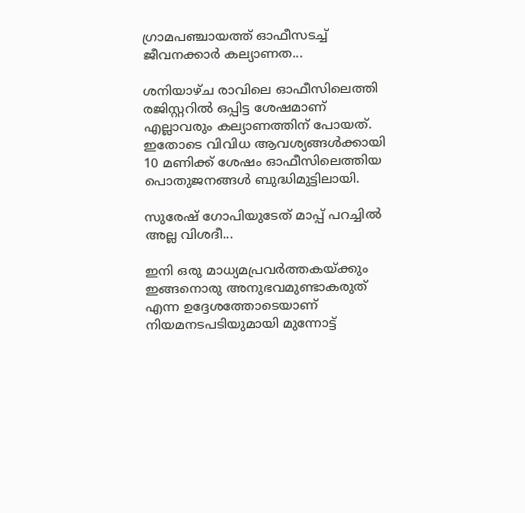ഗ്രാമപഞ്ചായത്ത് ഓഫീസടച്ച് ജീവനക്കാര്‍ കല്യാണത...

ശനിയാഴ്ച രാവിലെ ഓഫീസിലെത്തി രജിസ്റ്ററില്‍ ഒപ്പിട്ട ശേഷമാണ് എല്ലാവരും കല്യാണത്തിന് പോയത്. ഇതോടെ വിവിധ ആവശ്യങ്ങള്‍ക്കായി 10 മണിക്ക് ശേഷം ഓഫീസിലെത്തിയ പൊതുജനങ്ങള്‍ ബുദ്ധിമുട്ടിലായി.

സുരേഷ് ഗോപിയുടേത് മാപ്പ് പറച്ചില്‍ അല്ല വിശദീ...

ഇനി ഒരു മാധ്യമപ്രവര്‍ത്തകയ്ക്കും ഇങ്ങനൊരു അനുഭവമുണ്ടാകരുത് എന്ന ഉദ്ദേശത്തോടെയാണ് നിയമനടപടിയുമായി മുന്നോട്ട്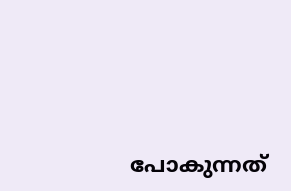പോകുന്നത്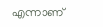എന്നാണ്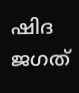ഷിദ ജഗത്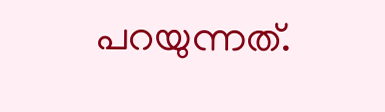പറയുന്നത്.